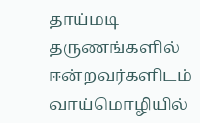தாய்மடி தருணங்களில்
ஈன்றவர்களிடம்
வாய்மொழியில்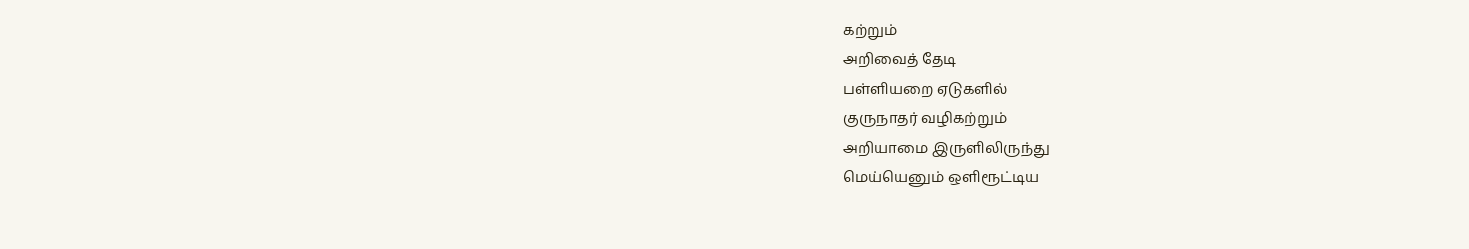கற்றும்
அறிவைத் தேடி
பள்ளியறை ஏடுகளில்
குருநாதர் வழிகற்றும்
அறியாமை இருளிலிருந்து
மெய்யெனும் ஒளிரூட்டிய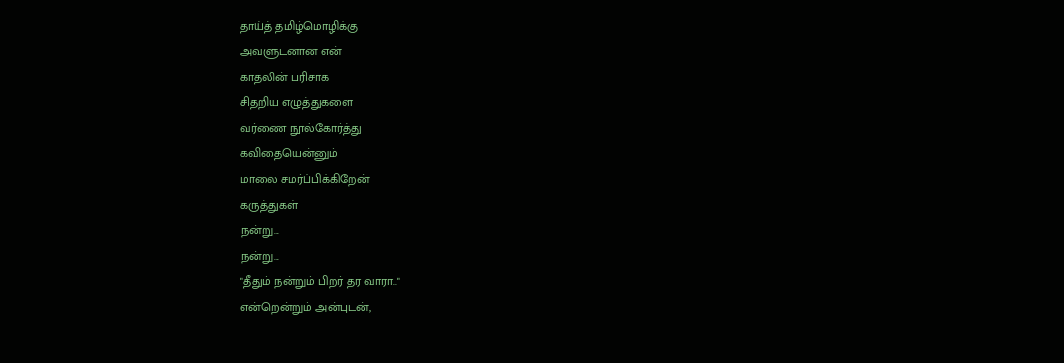தாய்த் தமிழ்மொழிக்கு
அவளுடனான என்
காதலின் பரிசாக
சிதறிய எழுத்துகளை
வர்ணை நூல்கோர்த்து
கவிதையென்னும்
மாலை சமர்ப்பிக்கிறேன்
கருத்துகள்
நன்று...
நன்று...
"தீதும் நன்றும் பிறர் தர வாரா.."
என்றென்றும் அன்புடன்,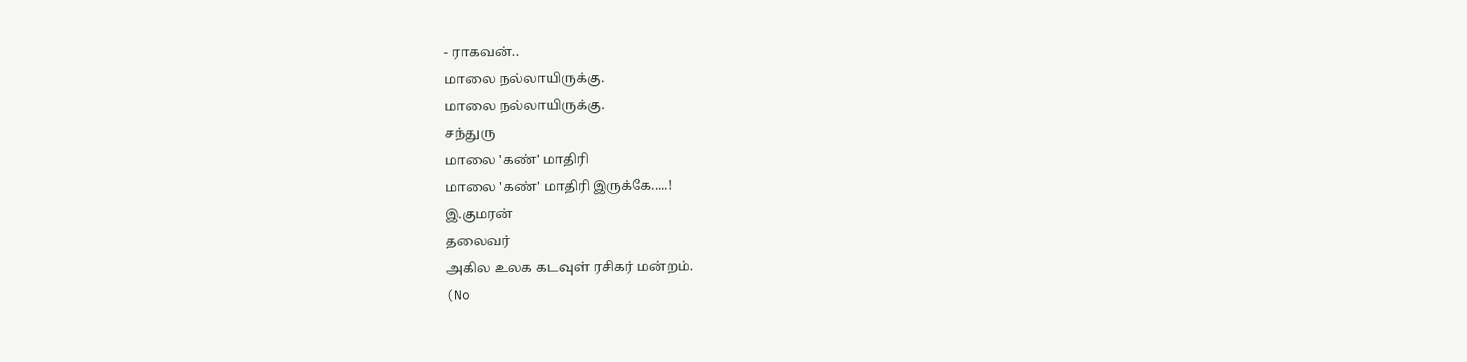- ராகவன்..
மாலை நல்லாயிருக்கு.
மாலை நல்லாயிருக்கு.
சந்துரு
மாலை 'கண்' மாதிரி
மாலை 'கண்' மாதிரி இருக்கே.....!
இ.குமரன்
தலைவர்
அகில உலக கடவுள் ரசிகர் மன்றம்.
(No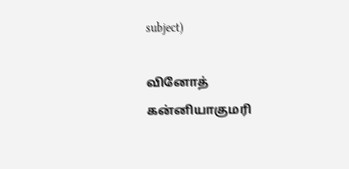subject)

வினோத் கன்னியாகுமரி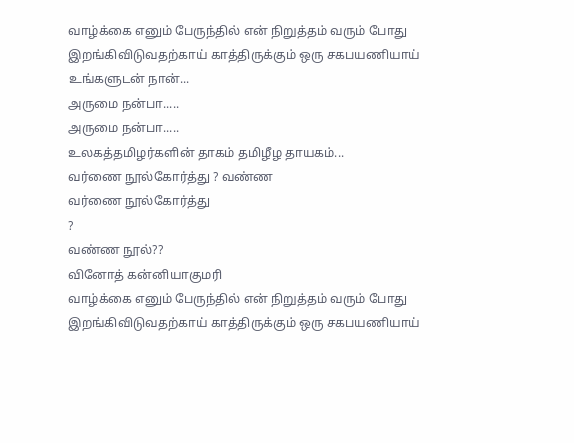வாழ்க்கை எனும் பேருந்தில் என் நிறுத்தம் வரும் போது இறங்கிவிடுவதற்காய் காத்திருக்கும் ஒரு சகபயணியாய்
உங்களுடன் நான்...
அருமை நன்பா.....
அருமை நன்பா.....
உலகத்தமிழர்களின் தாகம் தமிழீழ தாயகம்...
வர்ணை நூல்கோர்த்து ? வண்ண
வர்ணை நூல்கோர்த்து
?
வண்ண நூல்??
வினோத் கன்னியாகுமரி
வாழ்க்கை எனும் பேருந்தில் என் நிறுத்தம் வரும் போது இறங்கிவிடுவதற்காய் காத்திருக்கும் ஒரு சகபயணியாய்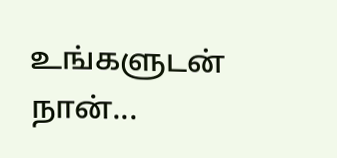உங்களுடன் நான்...